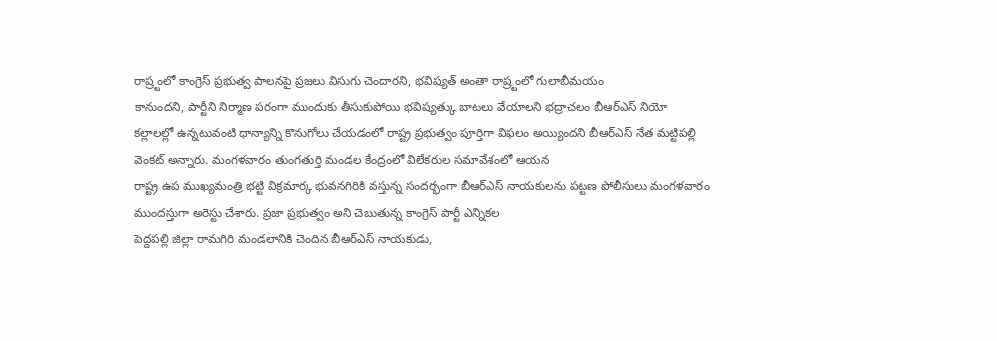రాష్ర్టంలో కాంగ్రెస్ ప్రభుత్వ పాలనపై ప్రజలు విసుగు చెందారని, భవిష్యత్ అంతా రాష్ర్టంలో గులాబీమయం
కానుందని, పార్టీని నిర్మాణ పరంగా ముందుకు తీసుకుపోయి భవిష్యత్కు బాటలు వేయాలని భద్రాచలం బీఆర్ఎస్ నియో
కల్లాలల్లో ఉన్నటువంటి ధాన్యాన్ని కొనుగోలు చేయడంలో రాష్ట్ర ప్రభుత్వం పూర్తిగా విఫలం అయ్యిందని బీఆర్ఎస్ నేత మట్టిపల్లి వెంకట్ అన్నారు. మంగళవారం తుంగతుర్తి మండల కేంద్రంలో విలేకరుల సమావేశంలో ఆయన
రాష్ట్ర ఉప ముఖ్యమంత్రి భట్టి విక్రమార్క భువనగిరికి వస్తున్న సందర్భంగా బీఆర్ఎస్ నాయకులను పట్టణ పోలీసులు మంగళవారం ముందస్తుగా అరెస్టు చేశారు. ప్రజా ప్రభుత్వం అని చెబుతున్న కాంగ్రెస్ పార్టీ ఎన్నికల
పెద్దపల్లి జిల్లా రామగిరి మండలానికి చెందిన బీఆర్ఎస్ నాయకుడు,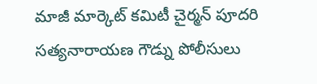మాజీ మార్కెట్ కమిటీ చైర్మన్ పూదరి సత్యనారాయణ గౌడ్ను పోలీసులు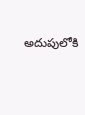అదుపులోకి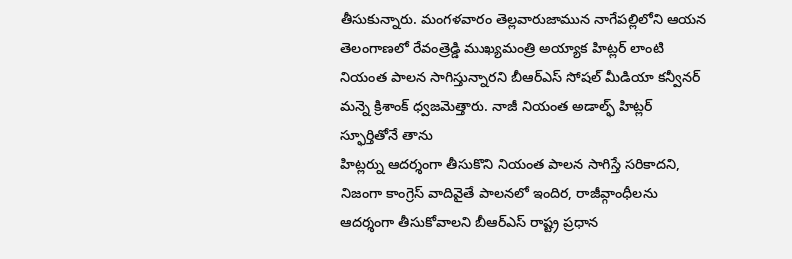తీసుకున్నారు. మంగళవారం తెల్లవారుజామున నాగేపల్లిలోని ఆయన
తెలంగాణలో రేవంత్రెడ్డి ముఖ్యమంత్రి అయ్యాక హిట్లర్ లాంటి నియంత పాలన సాగిస్తున్నారని బీఆర్ఎస్ సోషల్ మీడియా కన్వీనర్ మన్నె క్రిశాంక్ ధ్వజమెత్తారు. నాజీ నియంత అడాల్ఫ్ హిట్లర్ స్ఫూర్తితోనే తాను
హిట్లర్ను ఆదర్శంగా తీసుకొని నియంత పాలన సాగిస్తే సరికాదని, నిజంగా కాంగ్రెస్ వాదివైతే పాలనలో ఇందిర, రాజీవ్గాంధీలను ఆదర్శంగా తీసుకోవాలని బీఆర్ఎస్ రాష్ట్ర ప్రధాన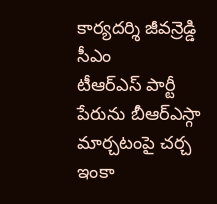కార్యదర్శి జీవన్రెడ్డి సీఎం
టీఆర్ఎస్ పార్టీ పేరును బీఆర్ఎస్గా మార్చటంపై చర్చ ఇంకా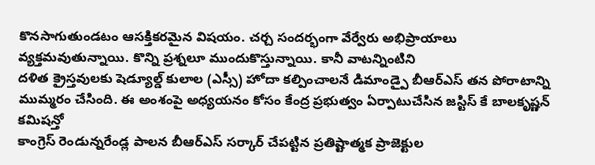కొనసాగుతుండటం ఆసక్తికరమైన విషయం. చర్చ సందర్భంగా వేర్వేరు అభిప్రాయాలు వ్యక్తమవుతున్నాయి. కొన్ని ప్రశ్నలూ ముందుకొస్తున్నాయి. కానీ వాటన్నింటిని
దళిత క్రైస్తవులకు షెడ్యూల్డ్ కులాల (ఎస్సీ) హోదా కల్పించాలనే డిమాండ్పై బీఆర్ఎస్ తన పోరాటాన్ని ముమ్మరం చేసింది. ఈ అంశంపై అధ్యయనం కోసం కేంద్ర ప్రభుత్వం ఏర్పాటుచేసిన జస్టిస్ కే బాలకృష్ణన్ కమిషన్తో
కాంగ్రెస్ రెండున్నరేండ్ల పాలన బీఆర్ఎస్ సర్కార్ చేపట్టిన ప్రతిష్టాత్మక ప్రాజెక్టుల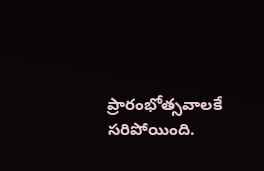ప్రారంభోత్సవాలకే సరిపోయింది.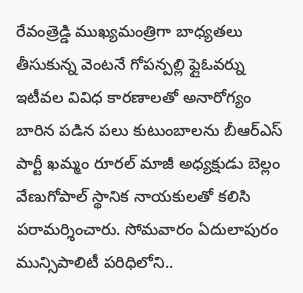రేవంత్రెడ్డి ముఖ్యమంత్రిగా బాధ్యతలు తీసుకున్న వెంటనే గోపన్పల్లి ఫ్లైఓవర్ను
ఇటీవల వివిధ కారణాలతో అనారోగ్యం బారిన పడిన పలు కుటుంబాలను బీఆర్ఎస్ పార్టీ ఖమ్మం రూరల్ మాజీ అధ్యక్షుడు బెల్లం వేణుగోపాల్ స్థానిక నాయకులతో కలిసి పరామర్శించారు. సోమవారం ఏదులాపురం మున్సిపాలిటీ పరిధిలోని..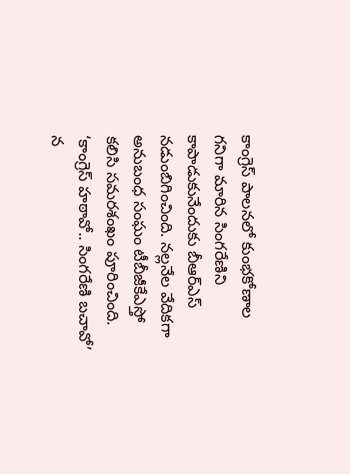కాంగ్రెస్ పాలనలో కుంభకోణాల గనిగా మారిన సింగరేణిని కాపాడుకునేందుకు బీఆర్ఎస్ నడుంబిగించింది. నల్లనేల వేదికగా అనుబంధ సంఘం టీబీజీకేఎస్తో కలిసి సమరశంఖం పూరించింది. ‘కాంగ్రెస్ హఠావో.. సింగరేణి బచావో’ న